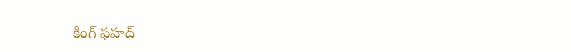కింగ్ ఫహద్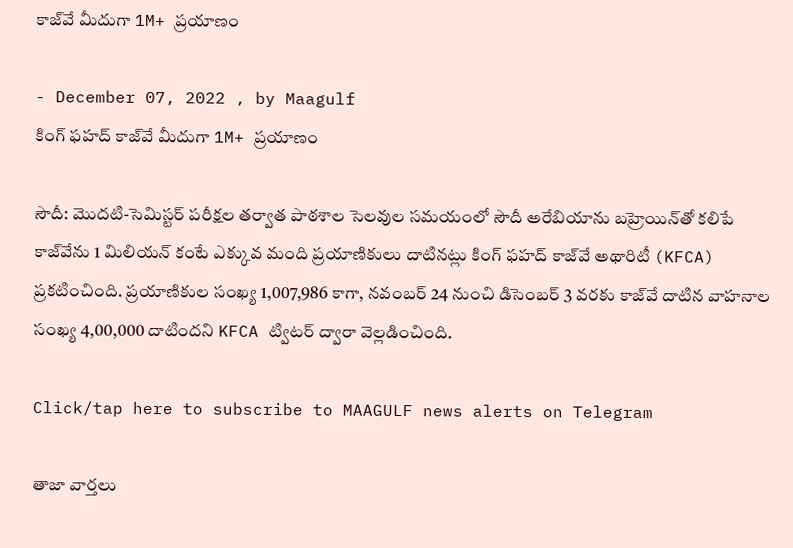కాజ్‌వే మీదుగా 1M+ ప్రయాణం

- December 07, 2022 , by Maagulf
కింగ్ ఫహద్ కాజ్‌వే మీదుగా 1M+ ప్రయాణం

సౌదీ: మొదటి-సెమిస్టర్ పరీక్షల తర్వాత పాఠశాల సెలవుల సమయంలో సౌదీ అరేబియాను బహ్రెయిన్‌తో కలిపే కాజ్‌వేను 1 మిలియన్ కంటే ఎక్కువ మంది ప్రయాణికులు దాటినట్లు కింగ్ ఫహద్ కాజ్‌వే అథారిటీ (KFCA)  ప్రకటించింది. ప్రయాణికుల సంఖ్య 1,007,986 కాగా, నవంబర్ 24 నుంచి డిసెంబర్ 3 వరకు కాజ్‌వే దాటిన వాహనాల సంఖ్య 4,00,000 దాటిందని KFCA ట్విటర్ ద్వారా వెల్లడించింది.

Click/tap here to subscribe to MAAGULF news alerts on Telegram

తాజా వార్తలు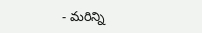- మరిన్ని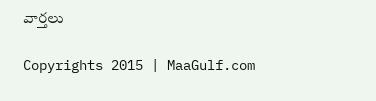వార్తలు

Copyrights 2015 | MaaGulf.com